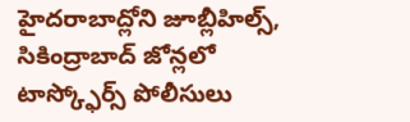హైదరాబాద్లోని జూబ్లీహిల్స్, సికింద్రాబాద్ జోన్లలో టాస్క్ఫోర్స్ పోలీసులు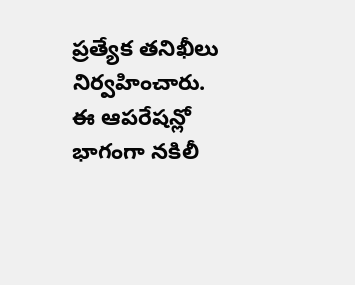ప్రత్యేక తనిఖీలు నిర్వహించారు. ఈ ఆపరేషన్లో భాగంగా నకిలీ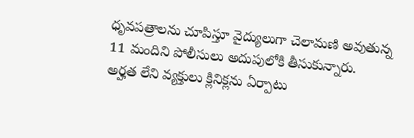ధృవపత్రాలను చూపిస్తూ వైద్యులుగా చెలామణి అవుతున్న 11 మందిని పోలీసులు అదుపులోకి తీసుకున్నారు.
అర్హత లేని వ్యక్తులు క్లినిక్లను ఏర్పాటు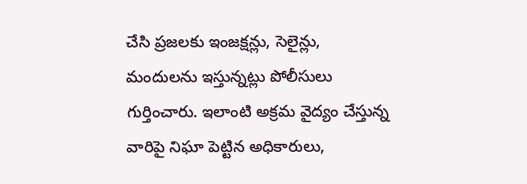చేసి ప్రజలకు ఇంజక్షన్లు, సెలైన్లు, మందులను ఇస్తున్నట్లు పోలీసులు గుర్తించారు. ఇలాంటి అక్రమ వైద్యం చేస్తున్న వారిపై నిఘా పెట్టిన అధికారులు,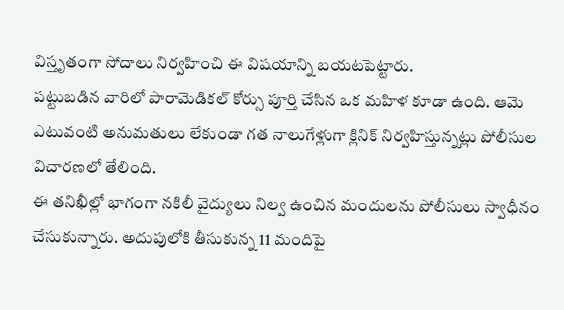విస్తృతంగా సోదాలు నిర్వహించి ఈ విషయాన్ని బయటపెట్టారు.
పట్టుబడిన వారిలో పారామెడికల్ కోర్సు పూర్తి చేసిన ఒక మహిళ కూడా ఉంది. ఆమె ఎటువంటి అనుమతులు లేకుండా గత నాలుగేళ్లుగా క్లినిక్ నిర్వహిస్తున్నట్లు పోలీసుల విచారణలో తేలింది.
ఈ తనిఖీల్లో భాగంగా నకిలీ వైద్యులు నిల్వ ఉంచిన మందులను పోలీసులు స్వాధీనం చేసుకున్నారు. అదుపులోకి తీసుకున్న 11 మందిపై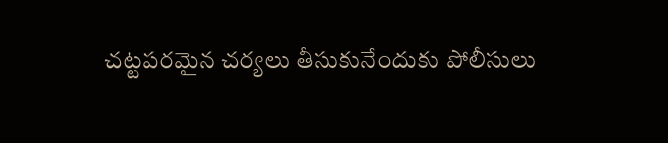చట్టపరమైన చర్యలు తీసుకునేందుకు పోలీసులు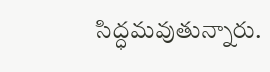సిద్ధమవుతున్నారు.